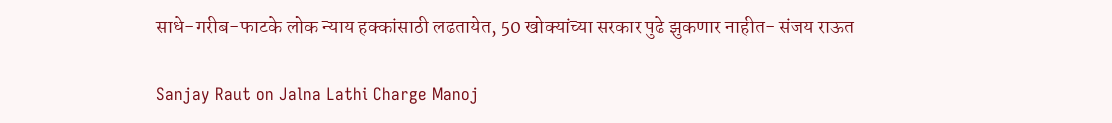साधे-गरीब-फाटके लोक न्याय हक्कांसाठी लढतायेत, 50 खोक्यांच्या सरकार पुढे झुकणार नाहीत- संजय राऊत

Sanjay Raut on Jalna Lathi Charge Manoj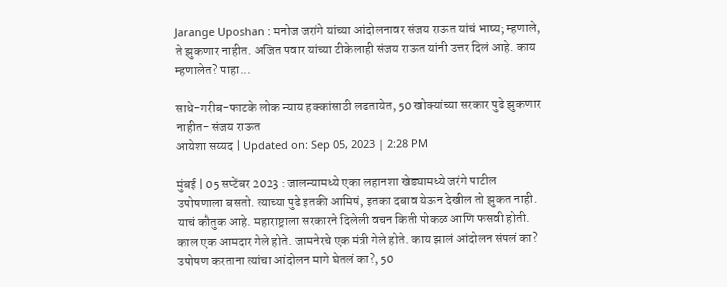Jarange Uposhan : मनोज जरांगे यांच्या आंदोलनावर संजय राऊत यांचं भाष्य; म्हणाले, ते झुकणार नाहीत. अजित पवार यांच्या टीकेलाही संजय राऊत यांनी उत्तर दिलं आहे. काय म्हणालेत? पाहा...

साधे-गरीब-फाटके लोक न्याय हक्कांसाठी लढतायेत, 50 खोक्यांच्या सरकार पुढे झुकणार नाहीत- संजय राऊत
आयेशा सय्यद | Updated on: Sep 05, 2023 | 2:28 PM

मुंबई | 05 सप्टेंबर 2023 : जालन्यामध्ये एका लहानशा खेड्यामध्ये जरंगे पाटील उपोषणाला बसतो. त्याच्या पुढे इतकी आमिषं, इतका दबाव येऊन देखील तो झुकत नाही. याचं कौतुक आहे. महाराष्ट्राला सरकारने दिलेली वचन किती पोकळ आणि फसवी होती. काल एक आमदार गेले होते. जामनेरचे एक मंत्री गेले होते. काय झालं आंदोलन संपलं का? उपोषण करताना त्यांचा आंदोलन मागे घेतलं का?, 50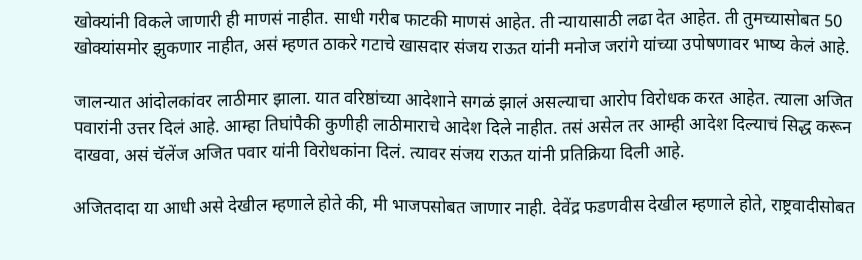खोक्यांनी विकले जाणारी ही माणसं नाहीत. साधी गरीब फाटकी माणसं आहेत. ती न्यायासाठी लढा देत आहेत. ती तुमच्यासोबत 50 खोक्यांसमोर झुकणार नाहीत, असं म्हणत ठाकरे गटाचे खासदार संजय राऊत यांनी मनोज जरांगे यांच्या उपोषणावर भाष्य केलं आहे.

जालन्यात आंदोलकांवर लाठीमार झाला. यात वरिष्ठांच्या आदेशाने सगळं झालं असल्याचा आरोप विरोधक करत आहेत. त्याला अजित पवारांनी उत्तर दिलं आहे. आम्हा तिघांपैकी कुणीही लाठीमाराचे आदेश दिले नाहीत. तसं असेल तर आम्ही आदेश दिल्याचं सिद्ध करून दाखवा, असं चॅलेंज अजित पवार यांनी विरोधकांना दिलं. त्यावर संजय राऊत यांनी प्रतिक्रिया दिली आहे.

अजितदादा या आधी असे देखील म्हणाले होते की, मी भाजपसोबत जाणार नाही. देवेंद्र फडणवीस देखील म्हणाले होते, राष्ट्रवादीसोबत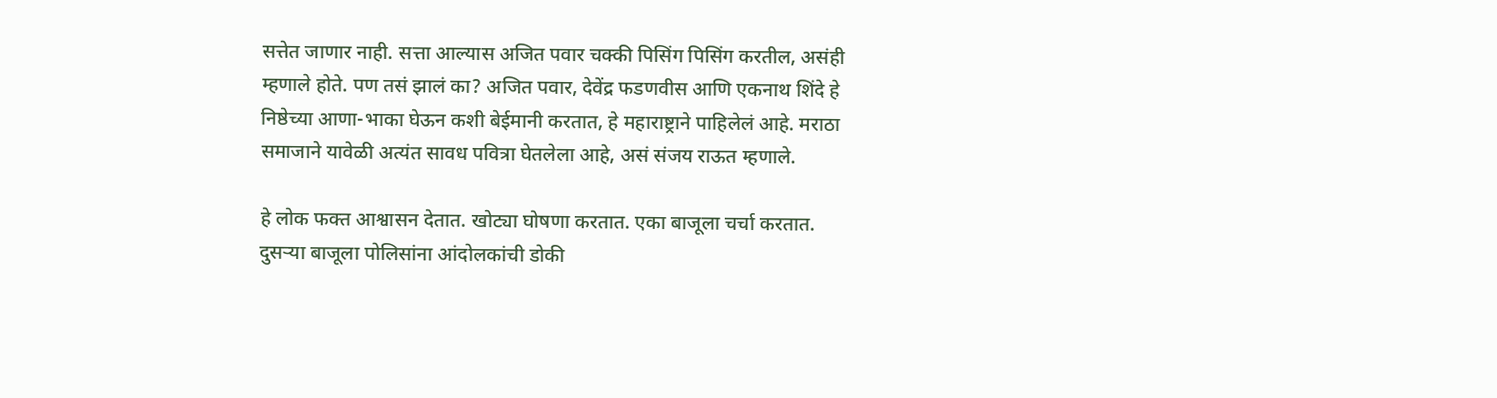सत्तेत जाणार नाही. सत्ता आल्यास अजित पवार चक्की पिसिंग पिसिंग करतील, असंही म्हणाले होते. पण तसं झालं का? अजित पवार, देवेंद्र फडणवीस आणि एकनाथ शिंदे हे निष्ठेच्या आणा-भाका घेऊन कशी बेईमानी करतात, हे महाराष्ट्राने पाहिलेलं आहे. मराठा समाजाने यावेळी अत्यंत सावध पवित्रा घेतलेला आहे, असं संजय राऊत म्हणाले.

हे लोक फक्त आश्वासन देतात. खोट्या घोषणा करतात. एका बाजूला चर्चा करतात. दुसऱ्या बाजूला पोलिसांना आंदोलकांची डोकी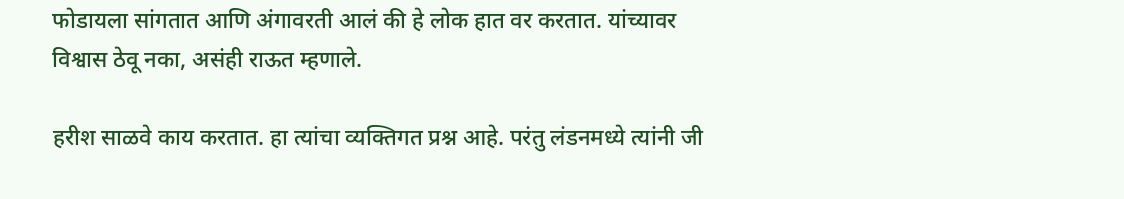फोडायला सांगतात आणि अंगावरती आलं की हे लोक हात वर करतात. यांच्यावर विश्वास ठेवू नका, असंही राऊत म्हणाले.

हरीश साळवे काय करतात. हा त्यांचा व्यक्तिगत प्रश्न आहे. परंतु लंडनमध्ये त्यांनी जी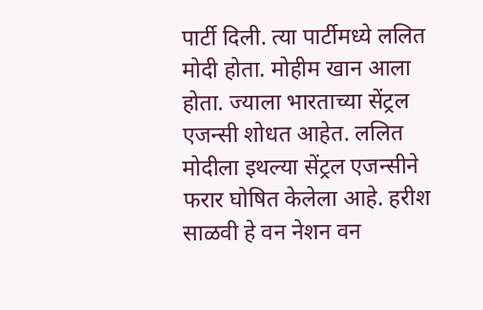पार्टी दिली. त्या पार्टीमध्ये ललित मोदी होता. मोहीम खान आला होता. ज्याला भारताच्या सेंट्रल एजन्सी शोधत आहेत. ललित मोदीला इथल्या सेंट्रल एजन्सीने फरार घोषित केलेला आहे. हरीश साळवी हे वन नेशन वन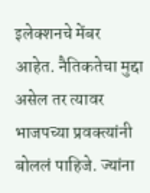इलेक्शनचे मेंबर आहेत. नैतिकतेचा मुद्दा असेल तर त्यावर भाजपच्या प्रवक्त्यांनी बोललं पाहिजे. ज्यांना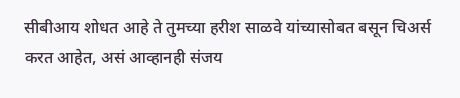सीबीआय शोधत आहे ते तुमच्या हरीश साळवे यांच्यासोबत बसून चिअर्स करत आहेत, असं आव्हानही संजय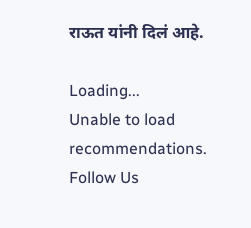राऊत यांनी दिलं आहे.

Loading...
Unable to load recommendations.
Follow Us